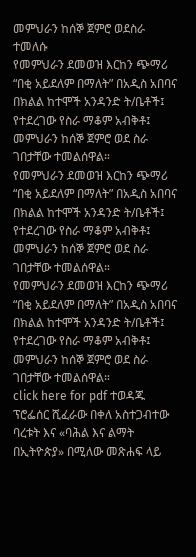መምህራን ከሰኞ ጀምሮ ወደስራ ተመለሱ
የመምህራን ደመወዝ እርከን ጭማሪ “በቂ አይደለም በማለት” በአዲስ አበባና በክልል ከተሞች አንዳንድ ት/ቤቶች፤ የተደረገው የስራ ማቆም አብቅቶ፤ መምህራን ከሰኞ ጀምሮ ወደ ስራ ገበታቸው ተመልሰዋል።
የመምህራን ደመወዝ እርከን ጭማሪ “በቂ አይደለም በማለት” በአዲስ አበባና በክልል ከተሞች አንዳንድ ት/ቤቶች፤ የተደረገው የስራ ማቆም አብቅቶ፤ መምህራን ከሰኞ ጀምሮ ወደ ስራ ገበታቸው ተመልሰዋል።
የመምህራን ደመወዝ እርከን ጭማሪ “በቂ አይደለም በማለት” በአዲስ አበባና በክልል ከተሞች አንዳንድ ት/ቤቶች፤ የተደረገው የስራ ማቆም አብቅቶ፤ መምህራን ከሰኞ ጀምሮ ወደ ስራ ገበታቸው ተመልሰዋል።
click here for pdf ተወዳጁ ፕሮፌሰር ሺፈራው በቀለ አስተጋብተው ባረቱት እና «ባሕል እና ልማት በኢትዮጵያ» በሚለው መጽሐፍ ላይ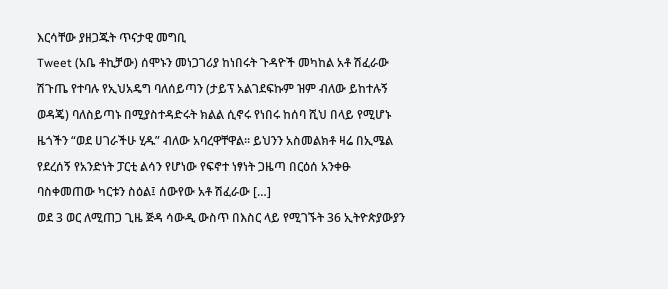እርሳቸው ያዘጋጁት ጥናታዊ መግቢ
Tweet (አቤ ቶኪቻው) ሰሞኑን መነጋገሪያ ከነበሩት ጉዳዮች መካከል አቶ ሽፈራው ሽጉጤ የተባሉ የኢህአዴግ ባለሰይጣን (ታይፕ አልገደፍኩም ዝም ብለው ይከተሉኝ ወዳጄ) ባለስይጣኑ በሚያስተዳድሩት ክልል ሲኖሩ የነበሩ ከሰባ ሺህ በላይ የሚሆኑ ዜጎችን “ወደ ሀገራችሁ ሂዱ” ብለው አባረዋቸዋል። ይህንን አስመልክቶ ዛሬ በኢሜል የደረሰኝ የአንድነት ፓርቲ ልሳን የሆነው የፍኖተ ነፃነት ጋዜጣ በርዕሰ አንቀፁ ባስቀመጠው ካርቱን ስዕል፤ ሰውየው አቶ ሽፈራው […]
ወደ 3 ወር ለሚጠጋ ጊዜ ጅዳ ሳውዲ ውስጥ በእስር ላይ የሚገኙት 36 ኢትዮጵያውያን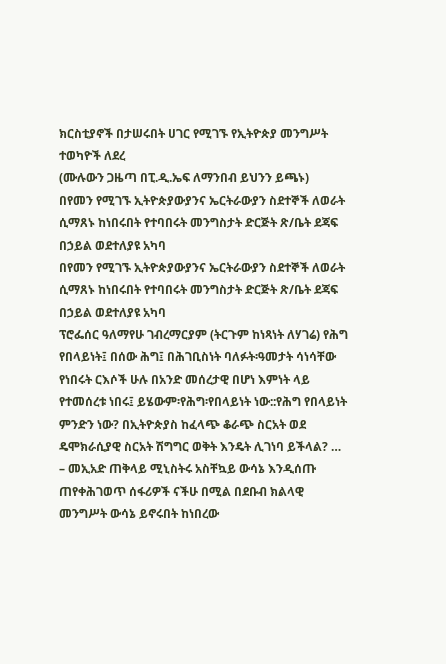ክርስቲያኖች በታሠሩበት ሀገር የሚገኙ የኢትዮጵያ መንግሥት ተወካዮች ለደረ
(ሙሉውን ጋዜጣ በፒ.ዲ.ኤፍ ለማንበብ ይህንን ይጫኑ)
በየመን የሚገኙ ኢትዮጵያውያንና ኤርትራውያን ስደተኞች ለወራት ሲማጸኑ ከነበሩበት የተባበሩት መንግስታት ድርጅት ጽ/ቤት ደጃፍ በኃይል ወደተለያዩ አካባ
በየመን የሚገኙ ኢትዮጵያውያንና ኤርትራውያን ስደተኞች ለወራት ሲማጸኑ ከነበሩበት የተባበሩት መንግስታት ድርጅት ጽ/ቤት ደጃፍ በኃይል ወደተለያዩ አካባ
ፕሮፌሰር ዓለማየሁ ገብረማርያም (ትርጉም ከነጻነት ለሃገሬ) የሕግ የበላይነት፤ በሰው ሕግ፤ በሕገቢስነት ባለፉት፡ዓመታት ሳነሳቸው የነበሩት ርእሶች ሁሉ በአንድ መሰረታዊ በሆነ እምነት ላይ የተመሰረቱ ነበሩ፤ ይሄውም፡የሕግ፡የበላይነት ነው::የሕግ የበላይነት ምንድን ነው? በኢትዮጵያስ ከፈላጭ ቆራጭ ስርአት ወደ ዴሞክራሲያዊ ስርአት ሽግግር ወቅት እንዴት ሊገነባ ይችላል? …
– መኢአድ ጠቅላይ ሚኒስትሩ አስቸኳይ ውሳኔ እንዲሰጡ ጠየቀሕገወጥ ሰፋሪዎች ናችሁ በሚል በደቡብ ክልላዊ መንግሥት ውሳኔ ይኖሩበት ከነበረው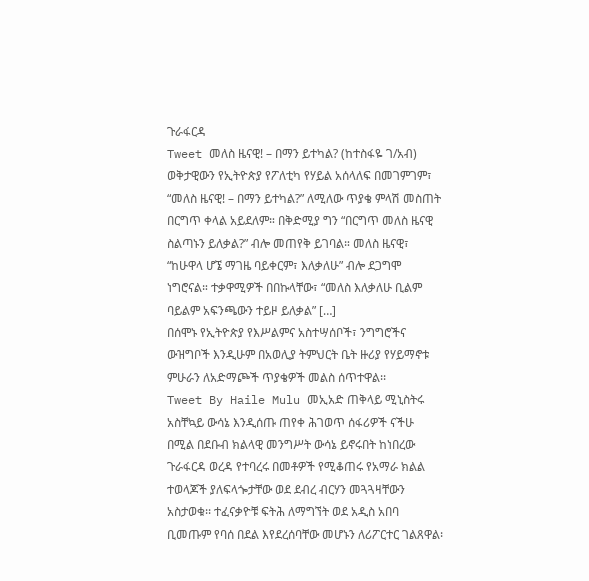ጉራፋርዳ
Tweet መለስ ዜናዊ! – በማን ይተካል? (ከተስፋዬ ገ/አብ) ወቅታዊውን የኢትዮጵያ የፖለቲካ የሃይል አሰላለፍ በመገምገም፣ “መለስ ዜናዊ! – በማን ይተካል?” ለሚለው ጥያቄ ምላሽ መስጠት በርግጥ ቀላል አይደለም። በቅድሚያ ግን “በርግጥ መለስ ዜናዊ ስልጣኑን ይለቃል?” ብሎ መጠየቅ ይገባል። መለስ ዜናዊ፣ “ከሁዋላ ሆኜ ማገዜ ባይቀርም፣ እለቃለሁ” ብሎ ደጋግሞ ነግሮናል። ተቃዋሚዎች በበኩላቸው፣ “መለስ እለቃለሁ ቢልም ባይልም አፍንጫውን ተይዞ ይለቃል” […]
በሰሞኑ የኢትዮጵያ የእሥልምና አስተሣሰቦች፣ ንግግሮችና ውዝግቦች እንዲሁም በአወሊያ ትምህርት ቤት ዙሪያ የሃይማኖቱ ምሁራን ለአድማጮች ጥያቄዎች መልስ ሰጥተዋል፡፡
Tweet By Haile Mulu መኢአድ ጠቅላይ ሚኒስትሩ አስቸኳይ ውሳኔ እንዲሰጡ ጠየቀ ሕገወጥ ሰፋሪዎች ናችሁ በሚል በደቡብ ክልላዊ መንግሥት ውሳኔ ይኖሩበት ከነበረው ጉራፋርዳ ወረዳ የተባረሩ በመቶዎች የሚቆጠሩ የአማራ ክልል ተወላጆች ያለፍላጐታቸው ወደ ደብረ ብርሃን መጓጓዛቸውን አስታወቁ፡፡ ተፈናቃዮቹ ፍትሕ ለማግኘት ወደ አዲስ አበባ ቢመጡም የባሰ በደል እየደረሰባቸው መሆኑን ለሪፖርተር ገልጸዋል፡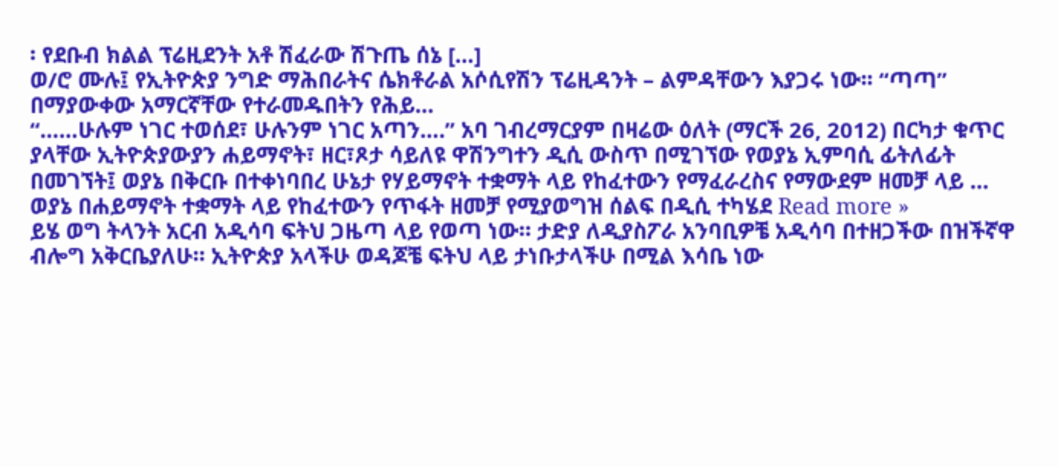፡ የደቡብ ክልል ፕሬዚደንት አቶ ሽፈራው ሽጉጤ ሰኔ […]
ወ/ሮ ሙሉ፤ የኢትዮጵያ ንግድ ማሕበራትና ሴክቶራል አሶሲየሽን ፕሬዚዳንት – ልምዳቸውን እያጋሩ ነው፡፡ “ጣጣ” በማያውቀው አማርኛቸው የተራመዱበትን የሕይ…
“……ሁሉም ነገር ተወሰደ፣ ሁሉንም ነገር አጣን….” አባ ገብረማርያም በዛሬው ዕለት (ማርች 26, 2012) በርካታ ቁጥር ያላቸው ኢትዮጵያውያን ሐይማኖት፣ ዘር፣ጾታ ሳይለዩ ዋሽንግተን ዲሲ ውስጥ በሚገኘው የወያኔ ኢምባሲ ፊትለፊት በመገኘት፤ ወያኔ በቅርቡ በተቀነባበረ ሁኔታ የሃይማኖት ተቋማት ላይ የከፈተውን የማፈራረስና የማውደም ዘመቻ ላይ …
ወያኔ በሐይማኖት ተቋማት ላይ የከፈተውን የጥፋት ዘመቻ የሚያወግዝ ሰልፍ በዲሲ ተካሄደ Read more »
ይሄ ወግ ትላንት አርብ አዲሳባ ፍትህ ጋዜጣ ላይ የወጣ ነው። ታድያ ለዲያስፖራ አንባቢዎቼ አዲሳባ በተዘጋችው በዝችኛዋ ብሎግ አቅርቤያለሁ። ኢትዮጵያ አላችሁ ወዳጆቼ ፍትህ ላይ ታነቡታላችሁ በሚል እሳቤ ነው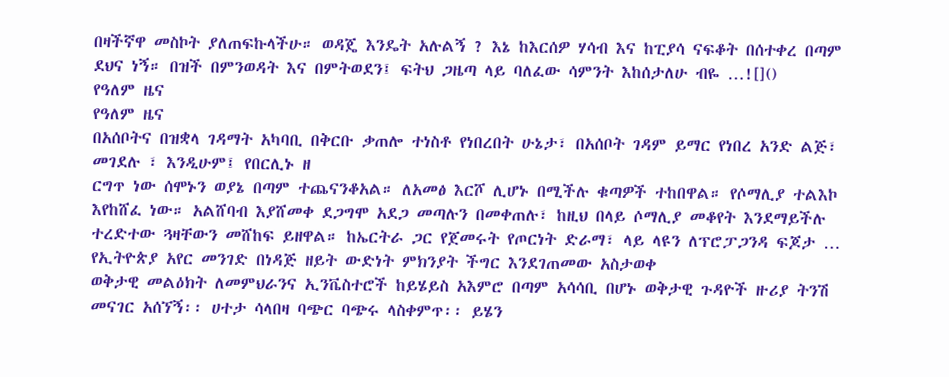በዛችኛዋ መስኮት ያለጠፍኩላችሁ። ወዳጄ እንዴት አሉልኝ ? እኔ ከእርሰዎ ሃሳብ እና ከፒያሳ ናፍቆት በሰተቀረ በጣም ደህና ነኝ። በዝች በምንወዳት እና በምትወደን፤ ፍትህ ጋዜጣ ላይ ባለፈው ሳምንት እከሰታለሁ ብዬ …![]()
የዓለም ዜና
የዓለም ዜና
በአሰቦትና በዝቋላ ገዳማት አካባቢ በቅርቡ ቃጠሎ ተነስቶ የነበረበት ሁኔታ፣ በአሰቦት ገዳም ይማር የነበረ አንድ ልጅ፣ መገደሉ ፣ እንዲሁም፤ የበርሊኑ ዘ
ርግጥ ነው ሰሞኑን ወያኔ በጣም ተጨናንቆአል። ለአመፅ እርሾ ሊሆኑ በሚችሉ ቁጣዎች ተከበዋል። የሶማሊያ ተልእኮ እየከሸፈ ነው። አልሸባብ እያሸመቀ ደጋግሞ አደጋ መጣሉን በመቀጠሉ፣ ከዚህ በላይ ሶማሊያ መቆየት እንደማይችሉ ተረድተው ጓዛቸውን መሸከፍ ይዘዋል። ከኤርትራ ጋር የጀመሩት የጦርነት ድራማ፣ ላይ ላዩን ለፕሮፓጋንዳ ፍጆታ …
የኢትዮጵያ አየር መንገድ በነዳጅ ዘይት ውድነት ምክንያት ችግር እንደገጠመው አስታወቀ
ወቅታዊ መልዕክት ለመምህራንና ኢንቬስተሮች ከይሄይስ አእምሮ በጣም አሳሳቢ በሆኑ ወቅታዊ ጉዳዮች ዙሪያ ትንሽ መናገር አሰኘኝ፡፡ ሀተታ ሳላበዛ ባጭር ባጭሩ ላስቀምጥ፡፡ ይሄን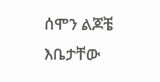ሰሞን ልጆቼ እቤታቸው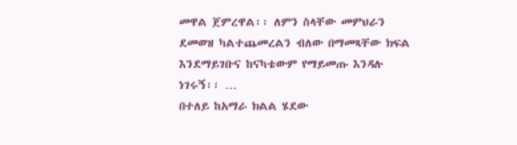መዋል ጀምረዋል፡፡ ለምን ስላቸው መምህራን ደመወዝ ካልተጨመረልን ብለው በማመጻቸው ክፍል እንደማይገቡና ከናካቴውም የማይመጡ እንዳሉ ነገሩኝ፡፡ …
በተለይ ከአማራ ክልል ሄደው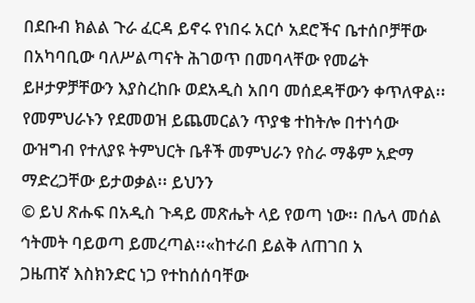በደቡብ ክልል ጉራ ፈርዳ ይኖሩ የነበሩ አርሶ አደሮችና ቤተሰቦቻቸው በአካባቢው ባለሥልጣናት ሕገወጥ በመባላቸው የመሬት ይዞታዎቻቸውን እያስረከቡ ወደአዲስ አበባ መሰደዳቸውን ቀጥለዋል፡፡
የመምህራኑን የደመወዝ ይጨመርልን ጥያቄ ተከትሎ በተነሳው ውዝግብ የተለያዩ ትምህርት ቤቶች መምህራን የስራ ማቆም አድማ ማድረጋቸው ይታወቃል፡፡ ይህንን
© ይህ ጽሑፍ በአዲስ ጉዳይ መጽሔት ላይ የወጣ ነው፡፡ በሌላ መሰል ኅትመት ባይወጣ ይመረጣል፡፡«ከተራበ ይልቅ ለጠገበ አ
ጋዜጠኛ እስክንድር ነጋ የተከሰሰባቸው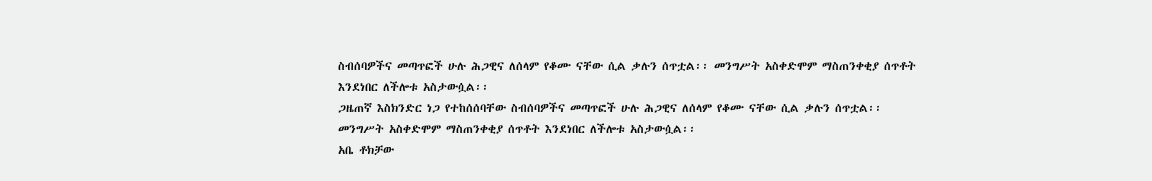ስብሰባዎችና መጣጥፎች ሁሉ ሕጋዊና ለሰላም የቆሙ ናቸው ሲል ቃሉን ሰጥቷል፡፡ መንግሥት አስቀድሞም ማስጠንቀቂያ ሰጥቶት እንደነበር ለችሎቱ አስታውሷል፡፡
ጋዜጠኛ እስክንድር ነጋ የተከሰሰባቸው ስብሰባዎችና መጣጥፎች ሁሉ ሕጋዊና ለሰላም የቆሙ ናቸው ሲል ቃሉን ሰጥቷል፡፡ መንግሥት አስቀድሞም ማስጠንቀቂያ ሰጥቶት እንደነበር ለችሎቱ አስታውሷል፡፡
አቤ ቶክቻው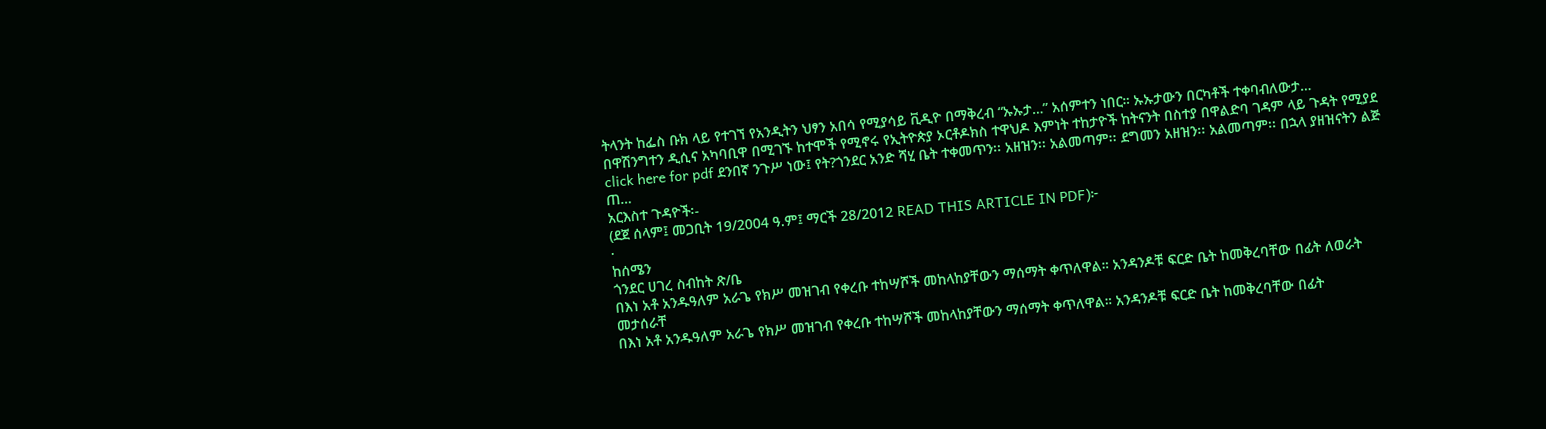ትላንት ከፌስ ቡክ ላይ የተገኘ የአንዲትን ህፃን አበሳ የሚያሳይ ቪዲዮ በማቅረብ “ኡኡታ…” አሰምተን ነበር። ኡኡታውን በርካቶች ተቀባብለውታ…
በዋሽንግተን ዲሲና አካባቢዋ በሚገኙ ከተሞች የሚኖሩ የኢትዮጵያ ኦርቶዶክስ ተዋህዶ እምነት ተከታዮች ከትናንት በስተያ በዋልድባ ገዳም ላይ ጉዳት የሚያደ
click here for pdf ደንበኛ ንጉሥ ነው፤ የት?ጎንደር አንድ ሻሂ ቤት ተቀመጥን፡፡ አዘዝን፡፡ አልመጣም፡፡ ደግመን አዘዝን፡፡ አልመጣም፡፡ በኋላ ያዘዝናትን ልጅ ጠ…
አርእስተ ጉዳዮች፡-
(ደጀ ሰላም፤ መጋቢት 19/2004 ዓ.ም፤ ማርች 28/2012 READ THIS ARTICLE IN PDF)፦
·
ከሰሜን
ጎንደር ሀገረ ስብከት ጽ/ቤ
በእነ አቶ አንዱዓለም አራጌ የክሥ መዝገብ የቀረቡ ተከሣሾች መከላከያቸውን ማሰማት ቀጥለዋል። አንዳንዶቹ ፍርድ ቤት ከመቅረባቸው በፊት ለወራት መታሰራቸ
በእነ አቶ አንዱዓለም አራጌ የክሥ መዝገብ የቀረቡ ተከሣሾች መከላከያቸውን ማሰማት ቀጥለዋል። አንዳንዶቹ ፍርድ ቤት ከመቅረባቸው በፊት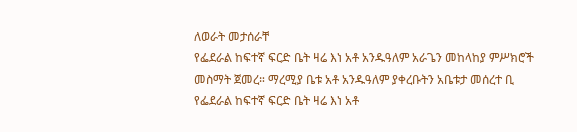ለወራት መታሰራቸ
የፌደራል ከፍተኛ ፍርድ ቤት ዛሬ እነ አቶ አንዱዓለም አራጌን መከላከያ ምሥክሮች መስማት ጀመረ። ማረሚያ ቤቱ አቶ አንዱዓለም ያቀረቡትን አቤቱታ መሰረተ ቢ
የፌደራል ከፍተኛ ፍርድ ቤት ዛሬ እነ አቶ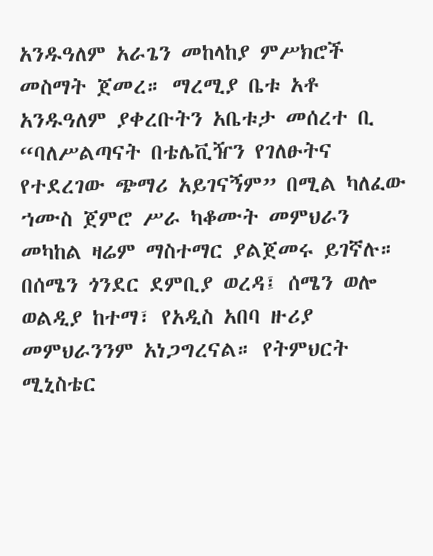አንዱዓለም አራጌን መከላከያ ምሥክሮች መስማት ጀመረ። ማረሚያ ቤቱ አቶ አንዱዓለም ያቀረቡትን አቤቱታ መሰረተ ቢ
“ባለሥልጣናት በቴሌቪዥን የገለፁትና የተደረገው ጭማሪ አይገናኝም” በሚል ካለፈው ኀሙስ ጀምሮ ሥራ ካቆሙት መምህራን መካከል ዛሬም ማስተማር ያልጀመሩ ይገኛሉ። በሰሜን ጎንደር ደምቢያ ወረዳ፤ ሰሜን ወሎ ወልዲያ ከተማ፣ የአዲስ አበባ ዙሪያ መምህራንንም አነጋግረናል። የትምህርት ሚኒስቴር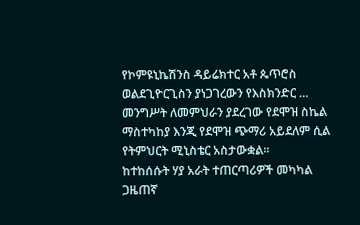የኮምዩኒኬሽንስ ዳይሬክተር አቶ ጴጥሮስ ወልደጊዮርጊስን ያነጋገረውን የእስክንድር …
መንግሥት ለመምህራን ያደረገው የደሞዝ ስኬል ማስተካከያ እንጂ የደሞዝ ጭማሪ አይደለም ሲል የትምህርት ሚኒስቴር አስታውቋል።
ከተከሰሱት ሃያ አራት ተጠርጣሪዎች መካካል ጋዜጠኛ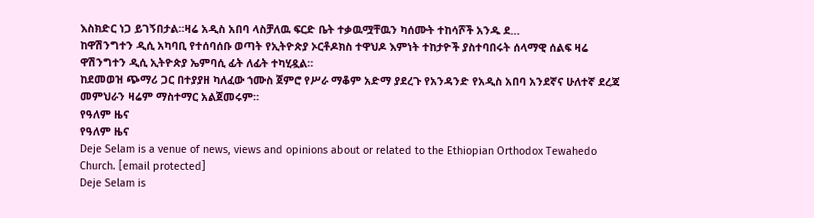እስክድር ነጋ ይገኝበታል።ዛሬ አዲስ አበባ ላስቻለዉ ፍርድ ቤት ተቃዉሟቸዉን ካሰሙት ተከሳሾች አንዱ ደ…
ከዋሽንግተን ዲሲ አካባቢ የተሰባሰቡ ወጣት የኢትዮጵያ ኦርቶዶክስ ተዋህዶ እምነት ተከታዮች ያስተባበሩት ሰላማዊ ሰልፍ ዛሬ ዋሽንግተን ዲሲ ኢትዮጵያ ኤምባሲ ፊት ለፊት ተካሂዷል።
ከደመወዝ ጭማሪ ጋር በተያያዘ ካለፈው ኀሙስ ጀምሮ የሥራ ማቆም አድማ ያደረጉ የአንዳንድ የአዲስ አበባ አንደኛና ሁለተኛ ደረጃ መምህራን ዛሬም ማስተማር አልጀመሩም።
የዓለም ዜና
የዓለም ዜና
Deje Selam is a venue of news, views and opinions about or related to the Ethiopian Orthodox Tewahedo Church. [email protected]
Deje Selam is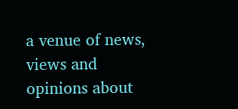a venue of news, views and opinions about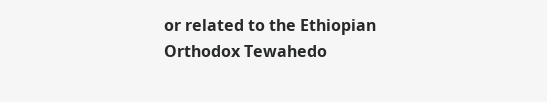or related to the Ethiopian Orthodox Tewahedo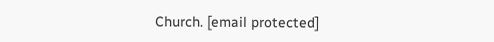Church. [email protected]